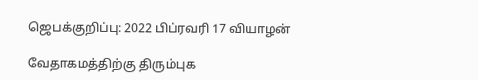ஜெபக்குறிப்பு: 2022 பிப்ரவரி 17 வியாழன்

வேதாகமத்திற்கு திரும்புக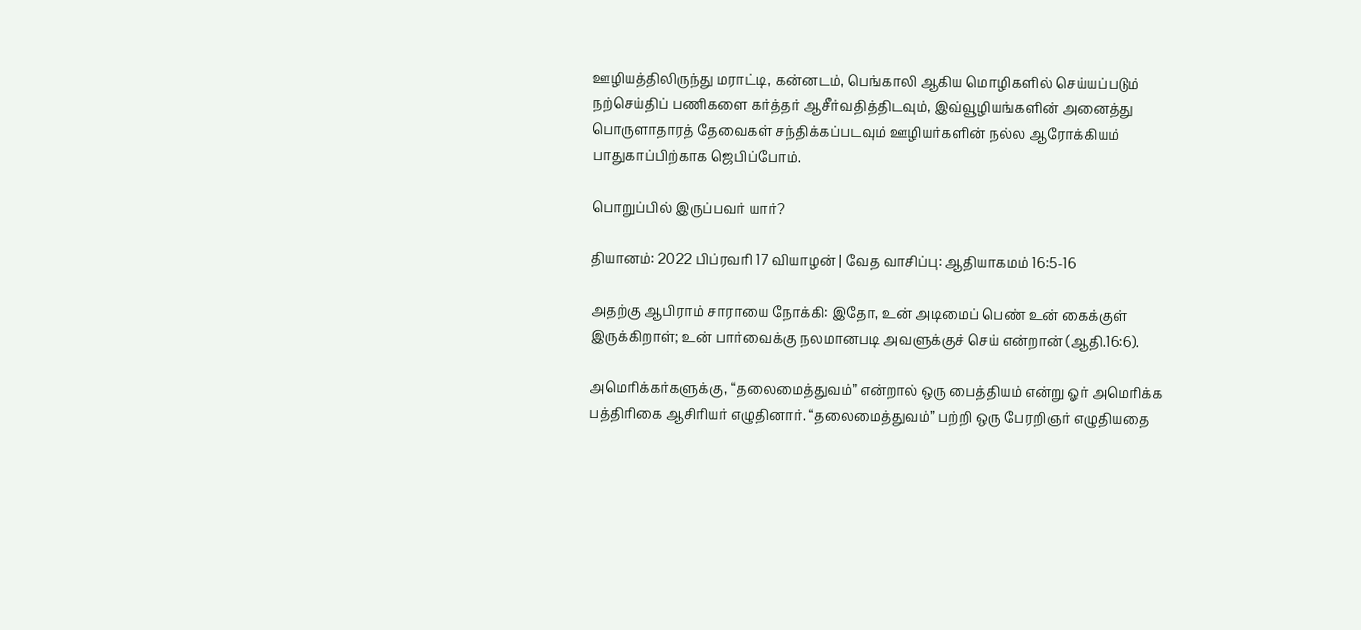ஊழியத்திலிருந்து மராட்டி, கன்னடம், பெங்காலி ஆகிய மொழிகளில் செய்யப்படும் நற்செய்திப் பணிகளை கர்த்தர் ஆசீர்வதித்திடவும், இவ்வூழியங்களின் அனைத்து பொருளாதாரத் தேவைகள் சந்திக்கப்படவும் ஊழியர்களின் நல்ல ஆரோக்கியம் பாதுகாப்பிற்காக ஜெபிப்போம்.

பொறுப்பில் இருப்பவர் யார்?

தியானம்: 2022 பிப்ரவரி 17 வியாழன் | வேத வாசிப்பு: ஆதியாகமம் 16:5-16

அதற்கு ஆபிராம் சாராயை நோக்கி: இதோ, உன் அடிமைப் பெண் உன் கைக்குள் இருக்கிறாள்; உன் பார்வைக்கு நலமானபடி அவளுக்குச் செய் என்றான் (ஆதி.16:6).

அமெரிக்கர்களுக்கு, “தலைமைத்துவம்” என்றால் ஒரு பைத்தியம் என்று ஓர் அமெரிக்க பத்திரிகை ஆசிரியர் எழுதினார். “தலைமைத்துவம்” பற்றி ஒரு பேரறிஞர் எழுதியதை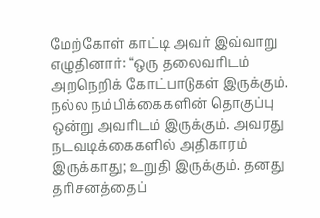மேற்கோள் காட்டி அவர் இவ்வாறு எழுதினார்: “ஒரு தலைவரிடம் அறநெறிக் கோட்பாடுகள் இருக்கும். நல்ல நம்பிக்கைகளின் தொகுப்பு ஒன்று அவரிடம் இருக்கும். அவரது நடவடிக்கைகளில் அதிகாரம் இருக்காது; உறுதி இருக்கும். தனது தரிசனத்தைப்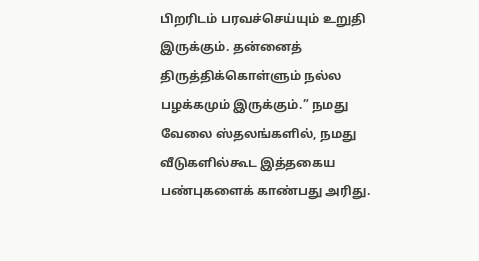பிறரிடம் பரவச்செய்யும் உறுதி இருக்கும். தன்னைத் திருத்திக்கொள்ளும் நல்ல பழக்கமும் இருக்கும்.” நமது வேலை ஸ்தலங்களில், நமது வீடுகளில்கூட இத்தகைய பண்புகளைக் காண்பது அரிது.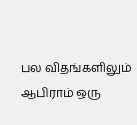பல விதங்களிலும் ஆபிராம் ஒரு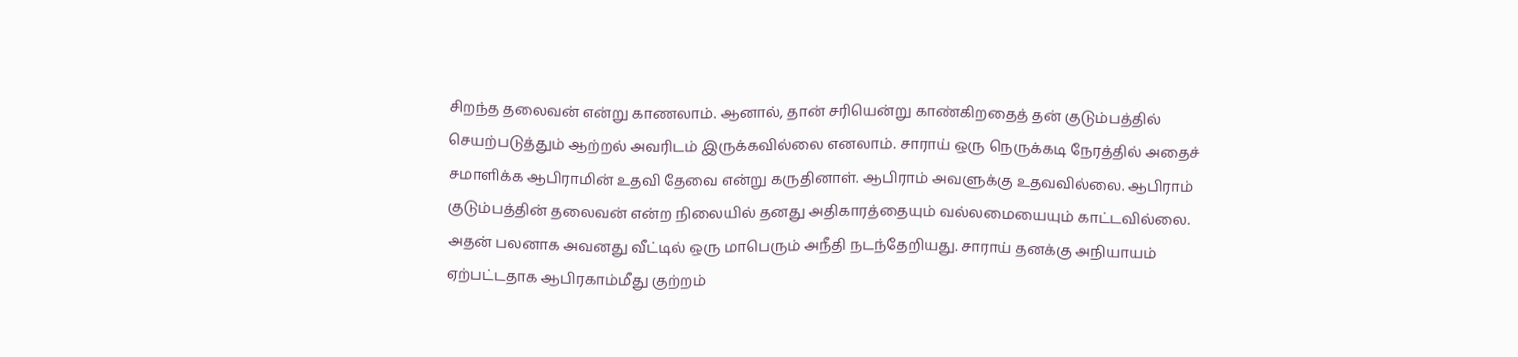சிறந்த தலைவன் என்று காணலாம். ஆனால், தான் சரியென்று காண்கிறதைத் தன் குடும்பத்தில் செயற்படுத்தும் ஆற்றல் அவரிடம் இருக்கவில்லை எனலாம். சாராய் ஒரு நெருக்கடி நேரத்தில் அதைச் சமாளிக்க ஆபிராமின் உதவி தேவை என்று கருதினாள். ஆபிராம் அவளுக்கு உதவவில்லை. ஆபிராம் குடும்பத்தின் தலைவன் என்ற நிலையில் தனது அதிகாரத்தையும் வல்லமையையும் காட்டவில்லை. அதன் பலனாக அவனது வீட்டில் ஒரு மாபெரும் அநீதி நடந்தேறியது. சாராய் தனக்கு அநியாயம் ஏற்பட்டதாக ஆபிரகாம்மீது குற்றம்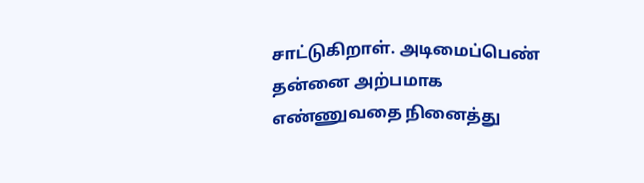சாட்டுகிறாள். அடிமைப்பெண் தன்னை அற்பமாக எண்ணுவதை நினைத்து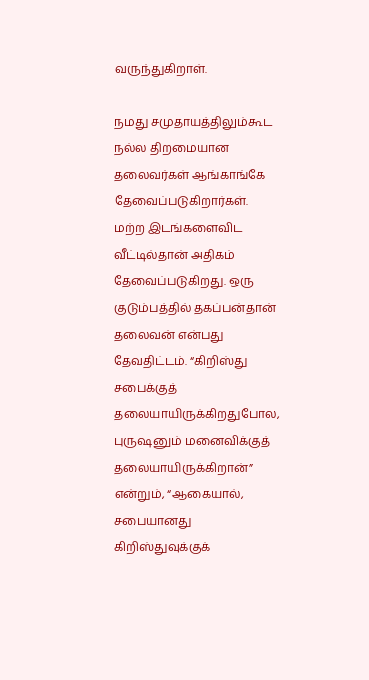வருந்துகிறாள்.

நமது சமுதாயத்திலும்கூட நல்ல திறமையான தலைவர்கள் ஆங்காங்கே தேவைப்படுகிறார்கள். மற்ற இடங்களைவிட வீட்டில்தான் அதிகம் தேவைப்படுகிறது. ஒரு குடும்பத்தில் தகப்பன்தான் தலைவன் என்பது தேவதிட்டம். “கிறிஸ்து சபைக்குத் தலையாயிருக்கிறதுபோல, புருஷனும் மனைவிக்குத் தலையாயிருக்கிறான்” என்றும், “ஆகையால், சபையானது கிறிஸ்துவுக்குக்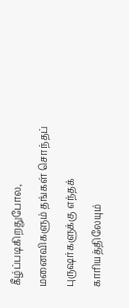கீழ்ப்படிகிறதுபோல, மனைவிகளும் தங்கள் சொந்தப் புருஷர்களுக்கு எந்தக் காரியத்திலேயும்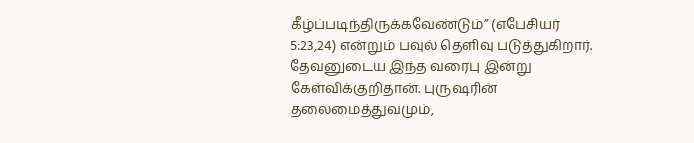கீழ்ப்படிந்திருக்கவேண்டும்” (எபேசியர் 5:23,24) என்றும் பவுல் தெளிவு படுத்துகிறார். தேவனுடைய இந்த வரைபு இன்று கேள்விக்குறிதான். புருஷரின் தலைமைத்துவமும்,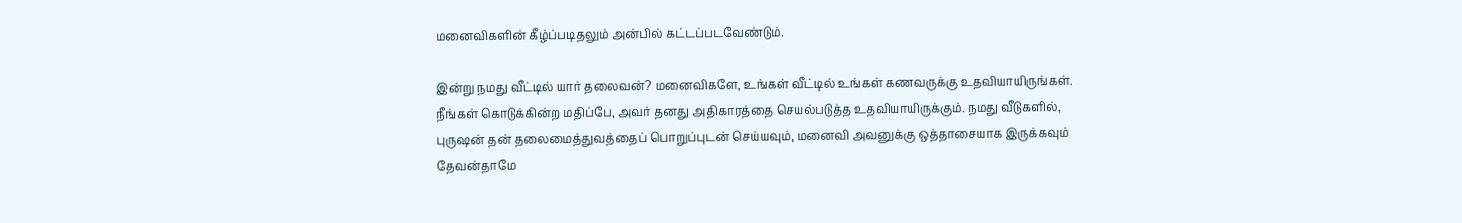மனைவிகளின் கீழ்ப்படிதலும் அன்பில் கட்டப்படவேண்டும்.

இன்று நமது வீட்டில் யார் தலைவன்? மனைவிகளே, உங்கள் வீட்டில் உங்கள் கணவருக்கு உதவியாயிருங்கள். நீங்கள் கொடுக்கின்ற மதிப்பே, அவர் தனது அதிகாரத்தை செயல்படுத்த உதவியாயிருக்கும். நமது வீடுகளில், புருஷன் தன் தலைமைத்துவத்தைப் பொறுப்புடன் செய்யவும், மனைவி அவனுக்கு ஒத்தாசையாக இருக்கவும் தேவன்தாமே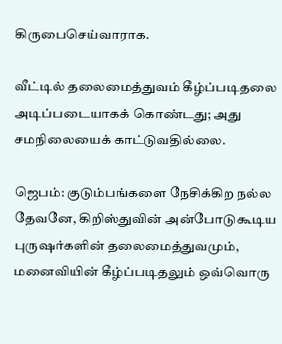கிருபைசெய்வாராக.

வீட்டில் தலைமைத்துவம் கீழ்ப்படிதலை அடிப்படையாகக் கொண்டது; அது சமநிலையைக் காட்டுவதில்லை.

ஜெபம்: குடும்பங்களை நேசிக்கிற நல்ல தேவனே, கிறிஸ்துவின் அன்போடுகூடிய புருஷர்களின் தலைமைத்துவமும், மனைவியின் கீழ்ப்படிதலும் ஒவ்வொரு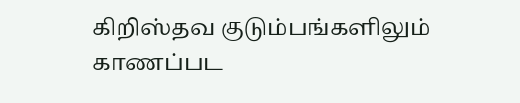கிறிஸ்தவ குடும்பங்களிலும் காணப்பட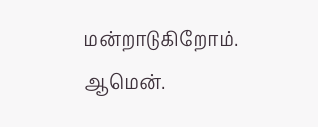மன்றாடுகிறோம். ஆமென்.